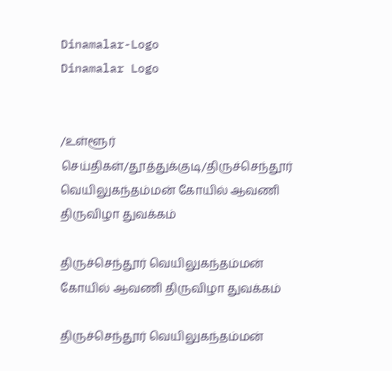Dinamalar-Logo
Dinamalar Logo


/உள்ளூர் செய்திகள்/தூத்துக்குடி/திருச்செந்தூர் வெயிலுகந்தம்மன் கோயில் ஆவணி திருவிழா துவக்கம்

திருச்செந்தூர் வெயிலுகந்தம்மன் கோயில் ஆவணி திருவிழா துவக்கம்

திருச்செந்தூர் வெயிலுகந்தம்மன்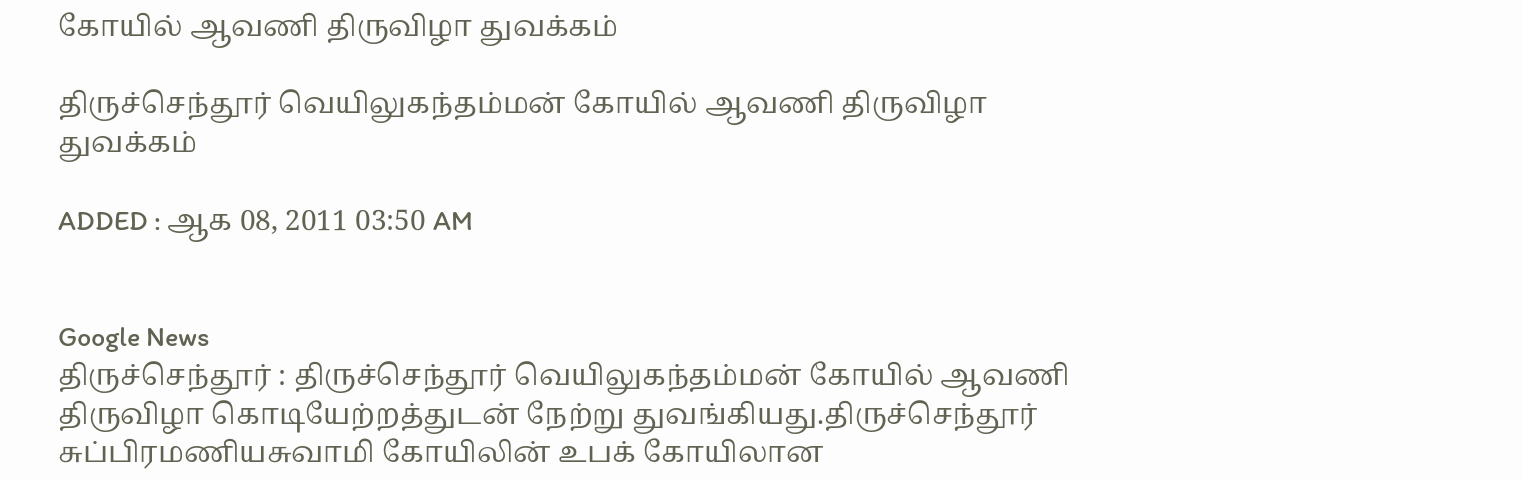கோயில் ஆவணி திருவிழா துவக்கம்

திருச்செந்தூர் வெயிலுகந்தம்மன் கோயில் ஆவணி திருவிழா துவக்கம்

ADDED : ஆக 08, 2011 03:50 AM


Google News
திருச்செந்தூர் : திருச்செந்தூர் வெயிலுகந்தம்மன் கோயில் ஆவணி திருவிழா கொடியேற்றத்துடன் நேற்று துவங்கியது.திருச்செந்தூர் சுப்பிரமணியசுவாமி கோயிலின் உபக் கோயிலான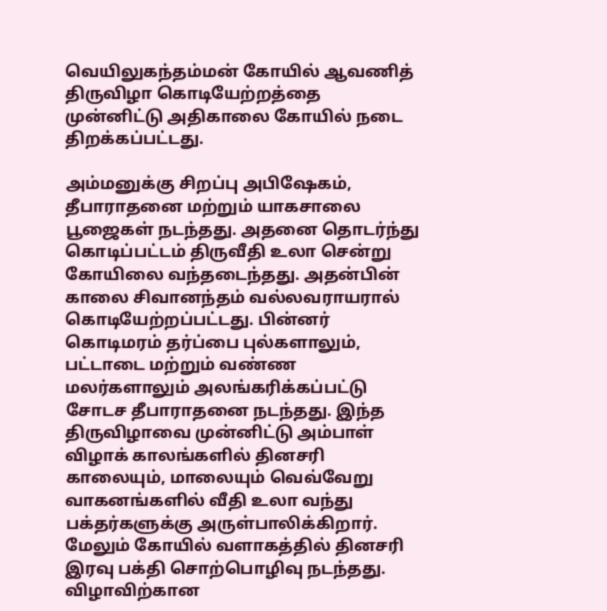வெயிலுகந்தம்மன் கோயில் ஆவணித் திருவிழா கொடியேற்றத்தை முன்னிட்டு அதிகாலை கோயில் நடை திறக்கப்பட்டது.

அம்மனுக்கு சிறப்பு அபிஷேகம், தீபாராதனை மற்றும் யாகசாலை பூஜைகள் நடந்தது. அதனை தொடர்ந்து கொடிப்பட்டம் திருவீதி உலா சென்று கோயிலை வந்தடைந்தது. அதன்பின் காலை சிவானந்தம் வல்லவராயரால் கொடியேற்றப்பட்டது. பின்னர் கொடிமரம் தர்ப்பை புல்களாலும், பட்டாடை மற்றும் வண்ண மலர்களாலும் அலங்கரிக்கப்பட்டு சோடச தீபாராதனை நடந்தது. இந்த திருவிழாவை முன்னிட்டு அம்பாள் விழாக் காலங்களில் தினசரி காலையும், மாலையும் வெவ்வேறு வாகனங்களில் வீதி உலா வந்து பக்தர்களுக்கு அருள்பாலிக்கிறார். மேலும் கோயில் வளாகத்தில் தினசரி இரவு பக்தி சொற்பொழிவு நடந்தது. விழாவிற்கான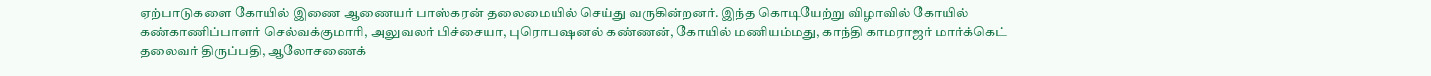ஏற்பாடுகளை கோயில் இணை ஆணையர் பாஸ்கரன் தலைமையில் செய்து வருகின்றனர். இந்த கொடியேற்று விழாவில் கோயில் கண்காணிப்பாளர் செல்வக்குமாரி, அலுவலர் பிச்சையா, புரொபஷனல் கண்ணன், கோயில் மணியம்மது, காந்தி காமராஜர் மார்க்கெட் தலைவர் திருப்பதி, ஆலோசணைக்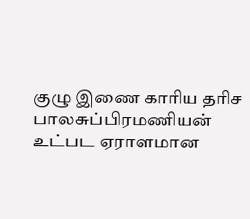குழு இணை காரிய தரிச பாலசுப்பிரமணியன் உட்பட ஏராளமான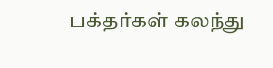பக்தர்கள் கலந்து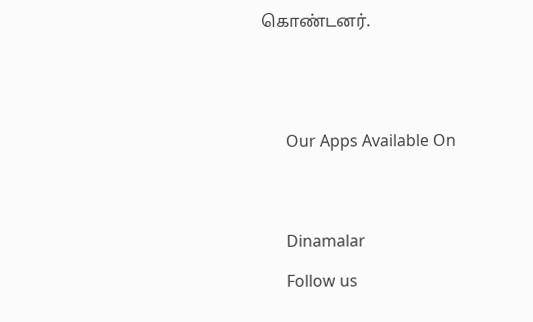கொண்டனர்.





      Our Apps Available On




      Dinamalar

      Follow us